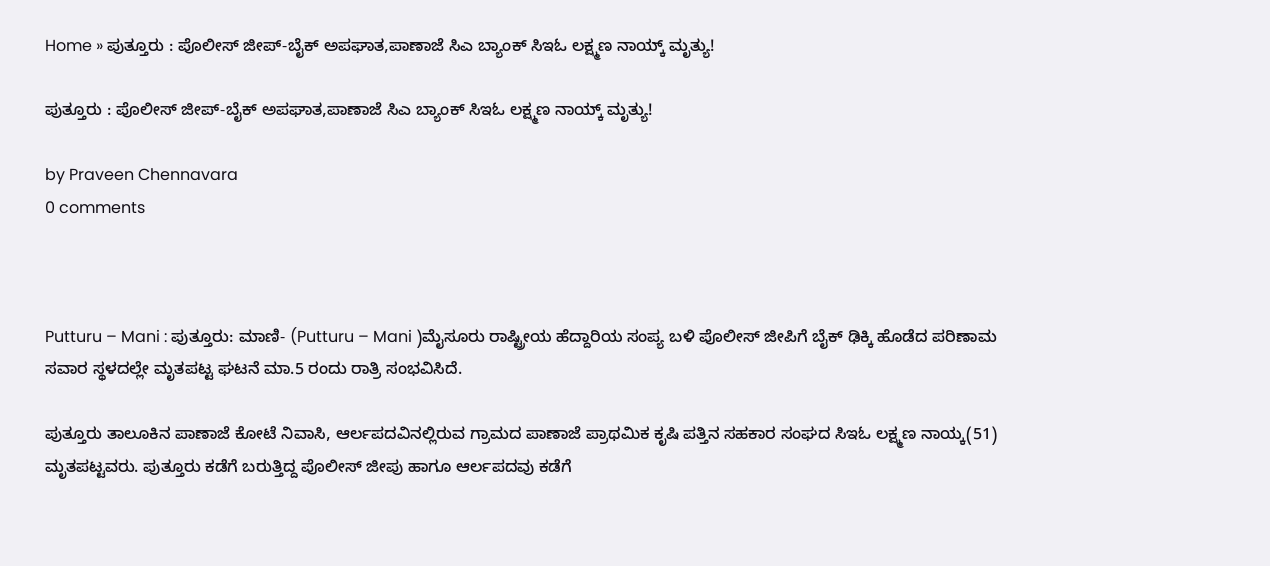Home » ಪುತ್ತೂರು : ಪೊಲೀಸ್ ಜೀಪ್-ಬೈಕ್ ಅಪಘಾತ,ಪಾಣಾಜೆ ಸಿಎ ಬ್ಯಾಂಕ್ ಸಿಇಓ ಲಕ್ಷ್ಮಣ ನಾಯ್ಕ್ ಮೃತ್ಯು!

ಪುತ್ತೂರು : ಪೊಲೀಸ್ ಜೀಪ್-ಬೈಕ್ ಅಪಘಾತ,ಪಾಣಾಜೆ ಸಿಎ ಬ್ಯಾಂಕ್ ಸಿಇಓ ಲಕ್ಷ್ಮಣ ನಾಯ್ಕ್ ಮೃತ್ಯು!

by Praveen Chennavara
0 comments



Putturu – Mani : ಪುತ್ತೂರು: ಮಾಣಿ- (Putturu – Mani )ಮೈಸೂರು ರಾಷ್ಟ್ರೀಯ ಹೆದ್ದಾರಿಯ ಸಂಪ್ಯ ಬಳಿ ಪೊಲೀಸ್ ಜೀಪಿಗೆ ಬೈಕ್ ಢಿಕ್ಕಿ ಹೊಡೆದ ಪರಿಣಾಮ ಸವಾರ ಸ್ಥಳದಲ್ಲೇ ಮೃತಪಟ್ಟ ಘಟನೆ ಮಾ.5 ರಂದು ರಾತ್ರಿ ಸಂಭವಿಸಿದೆ.

ಪುತ್ತೂರು ತಾಲೂಕಿನ‌ ಪಾಣಾಜೆ ಕೋಟೆ ನಿವಾಸಿ, ಆರ್ಲಪದವಿನಲ್ಲಿರುವ ಗ್ರಾಮದ ಪಾಣಾಜೆ ಪ್ರಾಥಮಿಕ ಕೃಷಿ ಪತ್ತಿನ ಸಹಕಾರ ಸಂಘದ ಸಿಇಓ ಲಕ್ಷ್ಮಣ ನಾಯ್ಕ(51) ಮೃತಪಟ್ಟವರು. ಪುತ್ತೂರು ಕಡೆಗೆ ಬರುತ್ತಿದ್ದ ಪೊಲೀಸ್ ಜೀಪು ಹಾಗೂ ಆರ್ಲಪದವು ಕಡೆಗೆ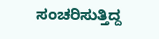ಸಂಚರಿಸುತ್ತಿದ್ದ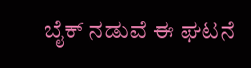ಬೈಕ್ ನಡುವೆ ಈ ಘಟನೆ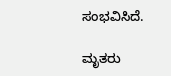ಸಂಭವಿಸಿದೆ.

ಮೃತರು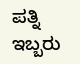ಪತ್ನಿ ಇಬ್ಬರು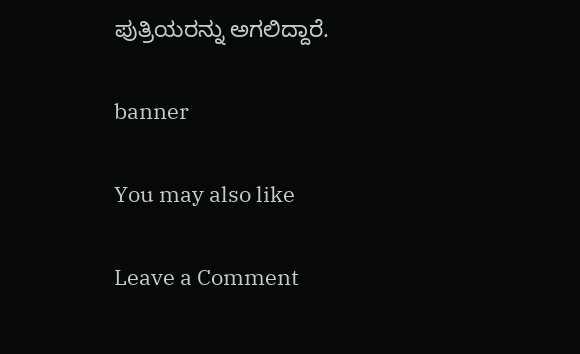ಪುತ್ರಿಯರನ್ನು ಅಗಲಿದ್ದಾರೆ.

banner

You may also like

Leave a Comment